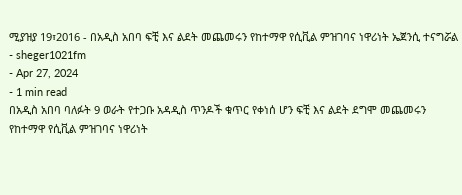ሚያዝያ 19፣2016 - በአዲስ አበባ ፍቺ እና ልደት መጨመሩን የከተማዋ የሲቪል ምዝገባና ነዋሪነት ኤጀንሲ ተናግሯል
- sheger1021fm
- Apr 27, 2024
- 1 min read
በአዲስ አበባ ባለፉት 9 ወራት የተጋቡ አዳዲስ ጥንዶች ቁጥር የቀነሰ ሆን ፍቺ እና ልደት ደግሞ መጨመሩን የከተማዋ የሲቪል ምዝገባና ነዋሪነት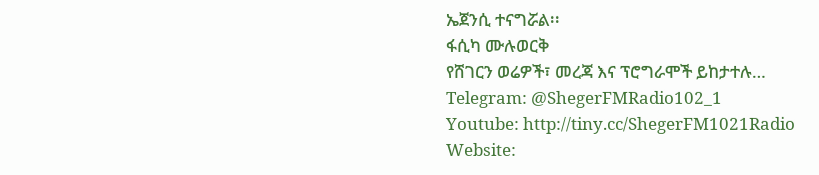ኤጀንሲ ተናግሯል፡፡
ፋሲካ ሙሉወርቅ
የሸገርን ወሬዎች፣ መረጃ እና ፕሮግራሞች ይከታተሉ…
Telegram: @ShegerFMRadio102_1
Youtube: http://tiny.cc/ShegerFM1021Radio
Website: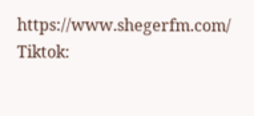https://www.shegerfm.com/
Tiktok: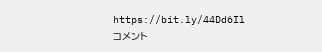https://bit.ly/44Dd6Il
コメント